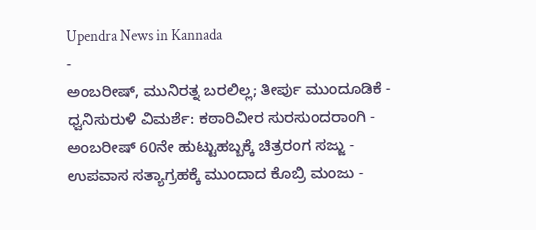Upendra News in Kannada
-
ಅಂಬರೀಷ್, ಮುನಿರತ್ನ ಬರಲಿಲ್ಲ; ತೀರ್ಪು ಮುಂದೂಡಿಕೆ -
ಧ್ವನಿಸುರುಳಿ ವಿಮರ್ಶೆ: ಕಠಾರಿವೀರ ಸುರಸುಂದರಾಂಗಿ -
ಅಂಬರೀಷ್ 60ನೇ ಹುಟ್ಟುಹಬ್ಬಕ್ಕೆ ಚಿತ್ರರಂಗ ಸಜ್ಜು -
ಉಪವಾಸ ಸತ್ಯಾಗ್ರಹಕ್ಕೆ ಮುಂದಾದ ಕೊಬ್ರಿ ಮಂಜು -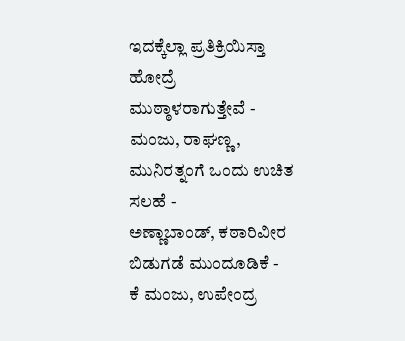ಇದಕ್ಕೆಲ್ಲಾ ಪ್ರತಿಕ್ರಿಯಿಸ್ತಾ ಹೋದ್ರೆ ಮುಠ್ಠಾಳರಾಗುತ್ತೇವೆ -
ಮಂಜು, ರಾಘಣ್ಣ, ಮುನಿರತ್ನಂಗೆ ಒಂದು ಉಚಿತ ಸಲಹೆ -
ಅಣ್ಣಾಬಾಂಡ್, ಕಠಾರಿವೀರ ಬಿಡುಗಡೆ ಮುಂದೂಡಿಕೆ -
ಕೆ ಮಂಜು, ಉಪೇಂದ್ರ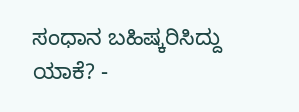ಸಂಧಾನ ಬಹಿಷ್ಕರಿಸಿದ್ದು ಯಾಕೆ? -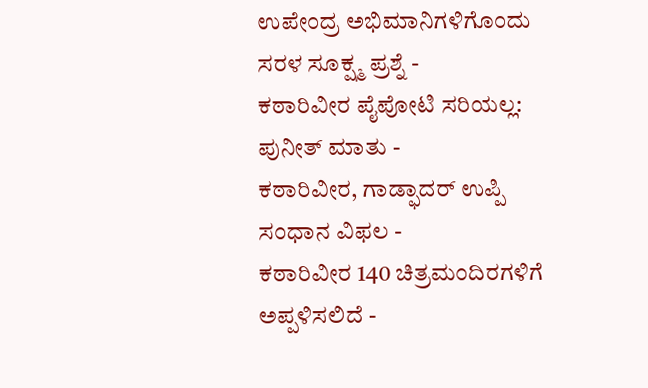ಉಪೇಂದ್ರ ಅಭಿಮಾನಿಗಳಿಗೊಂದು ಸರಳ ಸೂಕ್ಷ್ಮ ಪ್ರಶ್ನೆ -
ಕಠಾರಿವೀರ ಪೈಪೋಟಿ ಸರಿಯಲ್ಲ: ಪುನೀತ್ ಮಾತು -
ಕಠಾರಿವೀರ, ಗಾಡ್ಫಾದರ್ ಉಪ್ಪಿ ಸಂಧಾನ ವಿಫಲ -
ಕಠಾರಿವೀರ 140 ಚಿತ್ರಮಂದಿರಗಳಿಗೆ ಅಪ್ಪಳಿಸಲಿದೆ -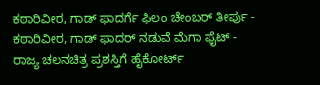ಕಠಾರಿವೀರ, ಗಾಡ್ ಫಾದರ್ಗೆ ಫಿಲಂ ಚೇಂಬರ್ ತೀರ್ಪು -
ಕಠಾರಿವೀರ, ಗಾಡ್ ಫಾದರ್ ನಡುವೆ ಮೆಗಾ ಫೈಟ್ -
ರಾಜ್ಯ ಚಲನಚಿತ್ರ ಪ್ರಶಸ್ತಿಗೆ ಹೈಕೋರ್ಟ್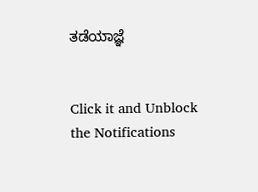ತಡೆಯಾಜ್ಞೆ


Click it and Unblock the Notifications